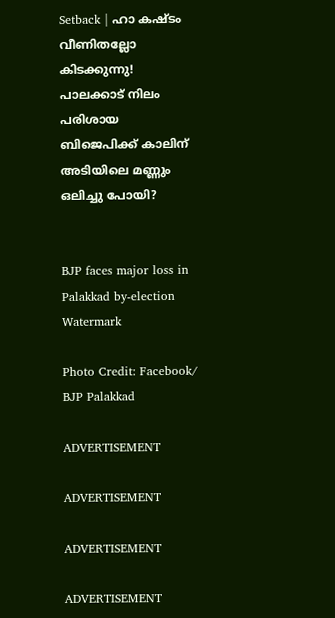Setback | ഹാ കഷ്ടം വീണിതല്ലോ കിടക്കുന്നു! പാലക്കാട് നിലം പരിശായ ബിജെപിക്ക് കാലിന് അടിയിലെ മണ്ണും ഒലിച്ചു പോയി?


BJP faces major loss in Palakkad by-election
Watermark

Photo Credit: Facebook/ BJP Palakkad

ADVERTISEMENT

ADVERTISEMENT

ADVERTISEMENT

ADVERTISEMENT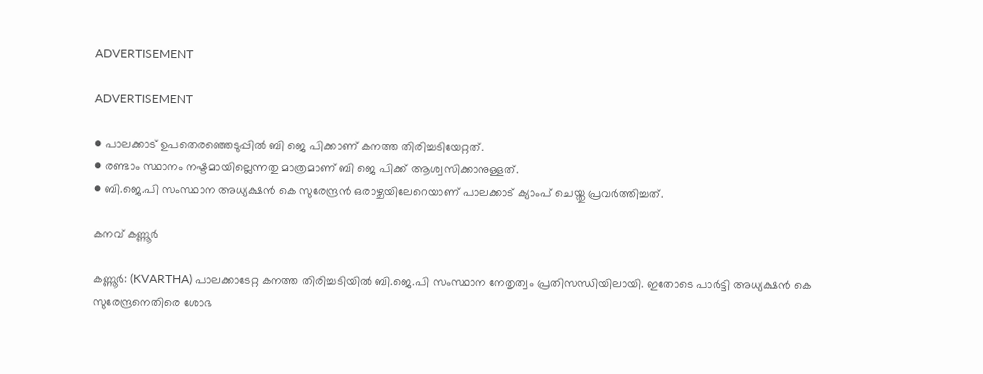ADVERTISEMENT

ADVERTISEMENT

● പാലക്കാട് ഉപതെരഞ്ഞെടുപ്പിൽ ബി ജെ പിക്കാണ് കനത്ത തിരിച്ചടിയേറ്റത്.
● രണ്ടാം സ്ഥാനം നഷ്ടമായില്ലെന്നതു മാത്രമാണ് ബി ജെ പിക്ക് ആശ്വസിക്കാനുള്ളത്.
● ബി.ജെ.പി സംസ്ഥാന അധ്യക്ഷൻ കെ സുരേന്ദ്രൻ ഒരാഴ്ചയിലേറെയാണ് പാലക്കാട് ക്യാംപ് ചെയ്തു പ്രവർത്തിച്ചത്.

കനവ് കണ്ണൂർ

കണ്ണൂർ: (KVARTHA) പാലക്കാടേറ്റ കനത്ത തിരിച്ചടിയിൽ ബി.ജെ.പി സംസ്ഥാന നേതൃത്വം പ്രതിസന്ധിയിലായി. ഇതോടെ പാർട്ടി അധ്യക്ഷൻ കെ സുരേന്ദ്രനെതിരെ ശോഭ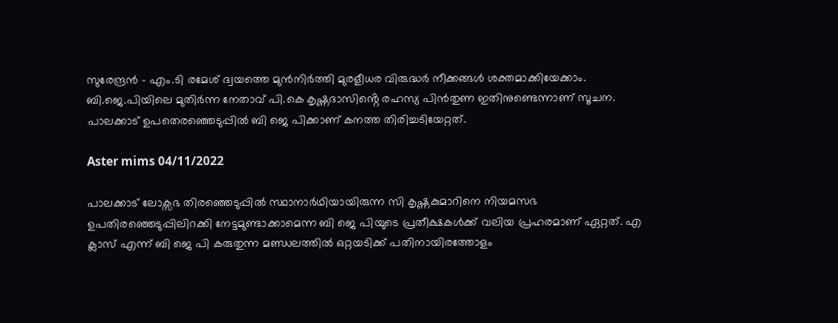സുരേന്ദ്രൻ - എം.ടി രമേശ് ദ്വയത്തെ മുൻനിർത്തി മുരളീധര വിരുദ്ധർ നീക്കങ്ങൾ ശക്തമാക്കിയേക്കാം. ബി.ജെ.പിയിലെ മുതിർന്ന നേതാവ് പി.കെ കൃഷ്ണദാസിൻ്റെ രഹസ്യ പിൻതുണ ഇതിനുണ്ടെന്നാണ് സൂചന. പാലക്കാട് ഉപതെരഞ്ഞെടുപ്പിൽ ബി ജെ പിക്കാണ് കനത്ത തിരിച്ചടിയേറ്റത്.

Aster mims 04/11/2022

പാലക്കാട് ലോക്സഭ തിരഞ്ഞെടുപ്പിൽ സ്ഥാനാർഥിയായിരുന്ന സി കൃഷ്ണകുമാറിനെ നിയമസഭ ഉപതിരഞ്ഞെടുപ്പിലിറക്കി നേട്ടമുണ്ടാക്കാമെന്ന ബി ജെ പിയുടെ പ്രതീക്ഷകൾക്ക് വലിയ പ്രഹരമാണ് ഏറ്റത്. എ ക്ലാസ് എന്ന് ബി ജെ പി കരുതുന്ന മണ്ഡലത്തിൽ ഒറ്റയടിക്ക് പതിനായിരത്തോളം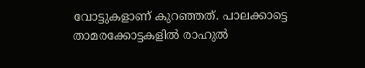വോട്ടുകളാണ് കുറഞ്ഞത്. പാലക്കാട്ടെ താമരക്കോട്ടകളിൽ രാഹുൽ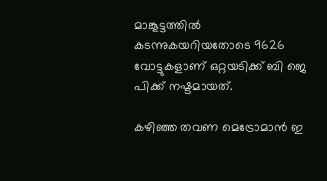മാങ്കൂട്ടത്തിൽ കടന്നുകയറിയതോടെ 9626 വോട്ടുകളാണ് ഒറ്റയടിക്ക് ബി ജെ പിക്ക് നഷ്ടമായത്.

കഴിഞ്ഞ തവണ മെട്രോമാൻ ഇ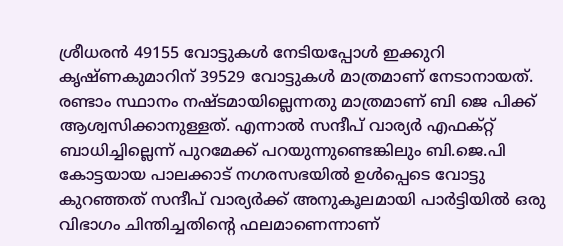ശ്രീധരൻ 49155 വോട്ടുകൾ നേടിയപ്പോൾ ഇക്കുറി കൃഷ്ണകുമാറിന് 39529 വോട്ടുകൾ മാത്രമാണ് നേടാനായത്. രണ്ടാം സ്ഥാനം നഷ്ടമായില്ലെന്നതു മാത്രമാണ് ബി ജെ പിക്ക് ആശ്വസിക്കാനുള്ളത്. എന്നാൽ സന്ദീപ് വാര്യർ എഫക്റ്റ് ബാധിച്ചില്ലെന്ന് പുറമേക്ക് പറയുന്നുണ്ടെങ്കിലും ബി.ജെ.പി കോട്ടയായ പാലക്കാട് നഗരസഭയിൽ ഉൾപ്പെടെ വോട്ടു കുറഞ്ഞത് സന്ദീപ് വാര്യർക്ക് അനുകൂലമായി പാർട്ടിയിൽ ഒരു വിഭാഗം ചിന്തിച്ചതിൻ്റെ ഫലമാണെന്നാണ്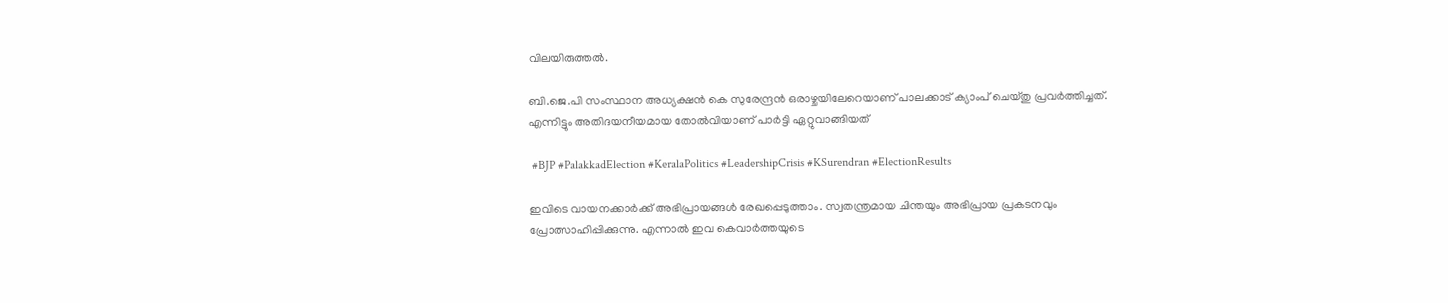വിലയിരുത്തൽ.

ബി.ജെ.പി സംസ്ഥാന അധ്യക്ഷൻ കെ സുരേന്ദ്രൻ ഒരാഴ്ചയിലേറെയാണ് പാലക്കാട് ക്യാംപ് ചെയ്തു പ്രവർത്തിച്ചത്. എന്നിട്ടും അതിദയനീയമായ തോൽവിയാണ് പാർട്ടി ഏറ്റുവാങ്ങിയത്

 #BJP #PalakkadElection #KeralaPolitics #LeadershipCrisis #KSurendran #ElectionResults

ഇവിടെ വായനക്കാർക്ക് അഭിപ്രായങ്ങൾ രേഖപ്പെടുത്താം. സ്വതന്ത്രമായ ചിന്തയും അഭിപ്രായ പ്രകടനവും പ്രോത്സാഹിപ്പിക്കുന്നു. എന്നാൽ ഇവ കെവാർത്തയുടെ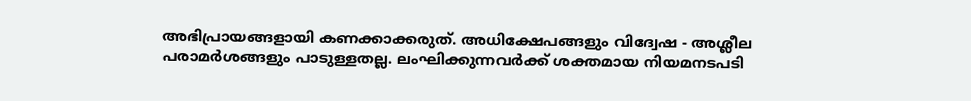അഭിപ്രായങ്ങളായി കണക്കാക്കരുത്. അധിക്ഷേപങ്ങളും വിദ്വേഷ - അശ്ലീല പരാമർശങ്ങളും പാടുള്ളതല്ല. ലംഘിക്കുന്നവർക്ക് ശക്തമായ നിയമനടപടി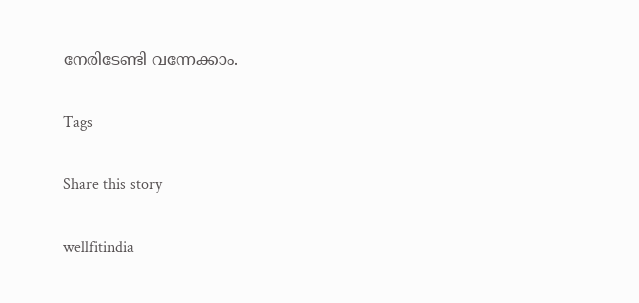നേരിടേണ്ടി വന്നേക്കാം.

Tags

Share this story

wellfitindia